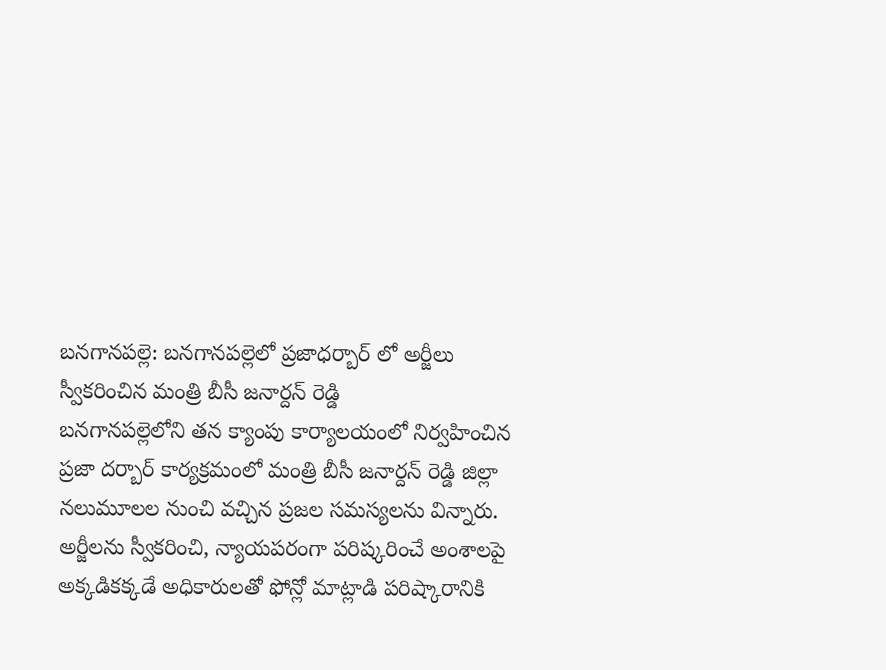బనగానపల్లె: బనగానపల్లెలో ప్రజాధర్బార్ లో అర్జీలు స్వీకరించిన మంత్రి బీసీ జనార్దన్ రెడ్డి
బనగానపల్లెలోని తన క్యాంపు కార్యాలయంలో నిర్వహించిన ప్రజా దర్బార్ కార్యక్రమంలో మంత్రి బీసీ జనార్దన్ రెడ్డి జిల్లా నలుమూలల నుంచి వచ్చిన ప్రజల సమస్యలను విన్నారు. అర్జీలను స్వీకరించి, న్యాయపరంగా పరిష్కరించే అంశాలపై అక్కడికక్కడే అధికారులతో ఫోన్లో మాట్లాడి పరిష్కారానికి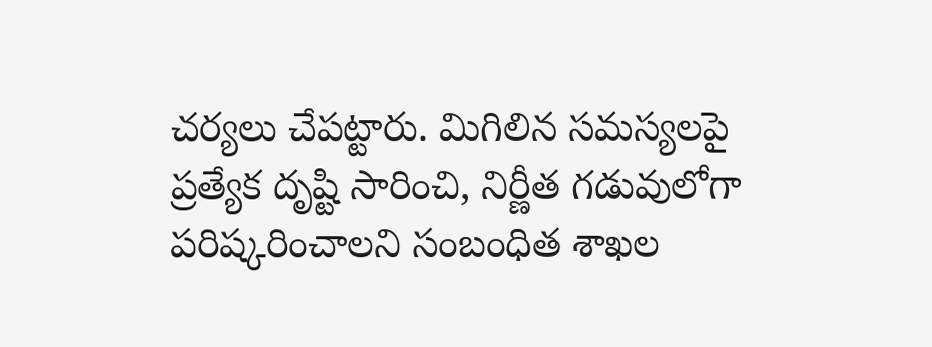చర్యలు చేపట్టారు. మిగిలిన సమస్యలపై ప్రత్యేక దృష్టి సారించి, నిర్ణీత గడువులోగా పరిష్కరించాలని సంబంధిత శాఖల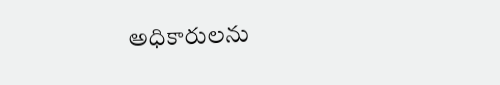అధికారులను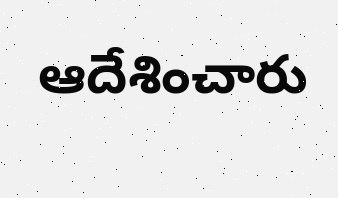ఆదేశించారు